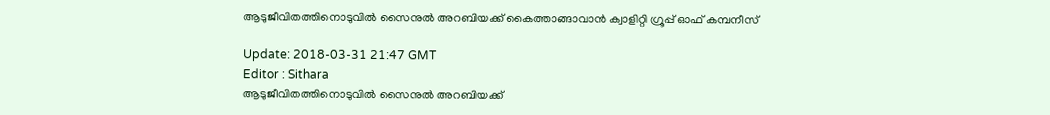ആടുജീവിതത്തിനൊടുവില്‍ സൈനുല്‍ അറബിയക്ക് കൈത്താങ്ങാവാന്‍ ക്വാളിറ്റി ഗ്രൂപ്പ് ഓഫ് കമ്പനീസ്

Update: 2018-03-31 21:47 GMT
Editor : Sithara
ആടുജീവിതത്തിനൊടുവില്‍ സൈനുല്‍ അറബിയക്ക്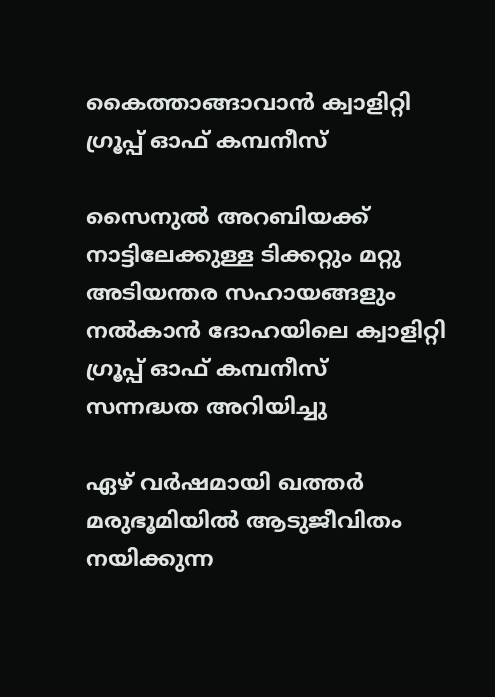കൈത്താങ്ങാവാന്‍ ക്വാളിറ്റി ഗ്രൂപ്പ് ഓഫ് കമ്പനീസ്

സൈനുല്‍ അറബിയക്ക് നാട്ടിലേക്കുള്ള ടിക്കറ്റും മറ്റു അടിയന്തര സഹായങ്ങളും നല്‍കാന്‍ ദോഹയിലെ ക്വാളിറ്റി ഗ്രൂപ്പ് ഓഫ് കമ്പനീസ് സന്നദ്ധത അറിയിച്ചു

ഏഴ് വര്‍ഷമായി ഖത്തര്‍ മരുഭൂമിയില്‍ ആടുജീവിതം നയിക്കുന്ന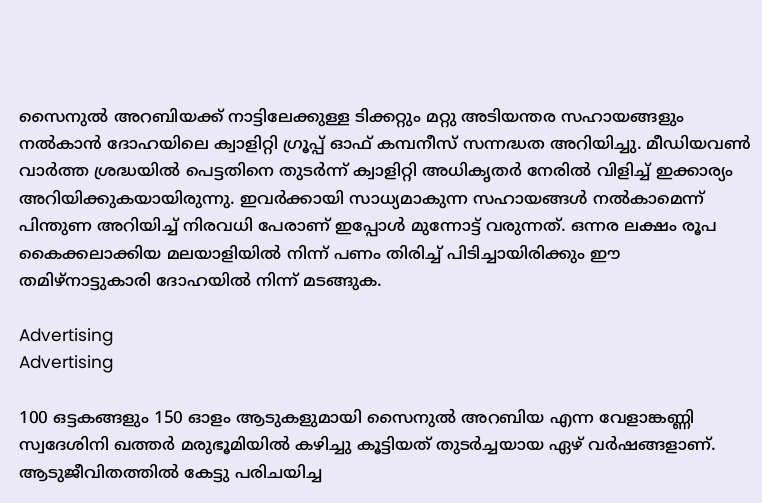സൈനുല്‍ അറബിയക്ക് നാട്ടിലേക്കുള്ള ടിക്കറ്റും മറ്റു അടിയന്തര സഹായങ്ങളും നല്‍കാന്‍ ദോഹയിലെ ക്വാളിറ്റി ഗ്രൂപ്പ് ഓഫ് കമ്പനീസ് സന്നദ്ധത അറിയിച്ചു. മീഡിയവണ്‍ വാര്‍ത്ത ശ്രദ്ധയില്‍ പെട്ടതിനെ തുടര്‍ന്ന് ക്വാളിറ്റി അധികൃതര്‍ നേരില്‍ വിളിച്ച് ഇക്കാര്യം അറിയിക്കുകയായിരുന്നു. ഇവര്‍ക്കായി സാധ്യമാകുന്ന സഹായങ്ങള്‍ നല്‍കാമെന്ന് പിന്തുണ അറിയിച്ച് നിരവധി പേരാണ് ഇപ്പോള്‍ മുന്നോട്ട് വരുന്നത്. ഒന്നര ലക്ഷം രൂപ കൈക്കലാക്കിയ മലയാളിയില്‍ നിന്ന് പണം തിരിച്ച് പിടിച്ചായിരിക്കും ഈ തമിഴ്‌നാട്ടുകാരി ദോഹയില്‍ നിന്ന് മടങ്ങുക.

Advertising
Advertising

100 ഒട്ടകങ്ങളും 150 ഓളം ആടുകളുമായി സൈനുല്‍ അറബിയ എന്ന വേളാങ്കണ്ണി സ്വദേശിനി ഖത്തര്‍ മരുഭൂമിയില്‍ കഴിച്ചു കൂട്ടിയത് തുടര്‍ച്ചയായ ഏഴ് വര്‍ഷങ്ങളാണ്. ആടുജീവിതത്തില്‍ കേട്ടു പരിചയിച്ച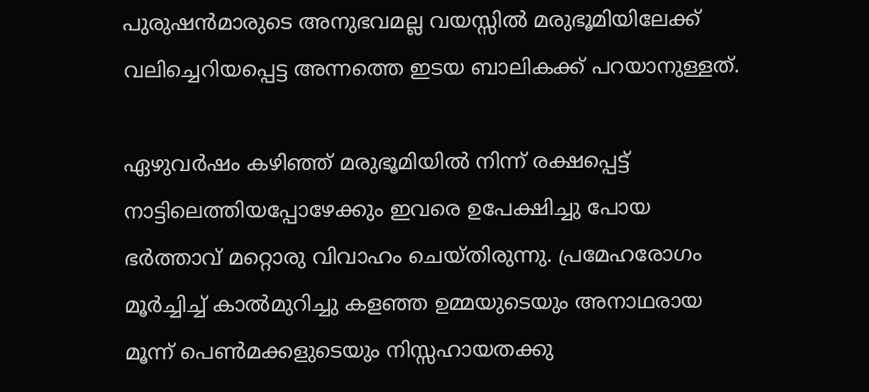പുരുഷന്‍മാരുടെ അനുഭവമല്ല വയസ്സില്‍ മരുഭൂമിയിലേക്ക് വലിച്ചെറിയപ്പെട്ട അന്നത്തെ ഇടയ ബാലികക്ക് പറയാനുള്ളത്.

ഏഴുവര്‍ഷം കഴിഞ്ഞ് മരുഭൂമിയില്‍ നിന്ന് രക്ഷപ്പെട്ട് നാട്ടിലെത്തിയപ്പോഴേക്കും ഇവരെ ഉപേക്ഷിച്ചു പോയ ഭര്‍ത്താവ് മറ്റൊരു വിവാഹം ചെയ്തിരുന്നു. പ്രമേഹരോഗം മൂര്‍ച്ചിച്ച് കാല്‍മുറിച്ചു കളഞ്ഞ ഉമ്മയുടെയും അനാഥരായ മൂന്ന് പെണ്‍മക്കളുടെയും നിസ്സഹായതക്കു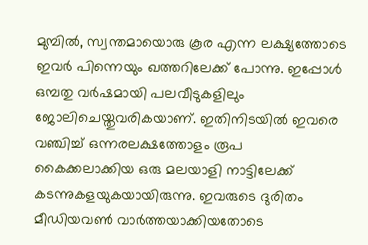മുമ്പില്‍, സ്വന്തമായൊരു കൂര എന്ന ലക്ഷ്യത്തോടെ ഇവര്‍ പിന്നെയും ഖത്തറിലേക്ക് പോന്നു. ഇപ്പോള്‍ ഒമ്പതു വര്‍ഷമായി പലവീടുകളിലും ജോലിചെയ്തുവരികയാണ്. ഇതിനിടയില്‍ ഇവരെ വഞ്ചിച്ച് ഒന്നരലക്ഷത്തോളം രൂപ കൈക്കലാക്കിയ ഒരു മലയാളി നാട്ടിലേക്ക് കടന്നുകളയുകയായിരുന്നു. ഇവരുടെ ദുരിതം മീഡിയവണ്‍ വാര്‍ത്തയാക്കിയതോടെ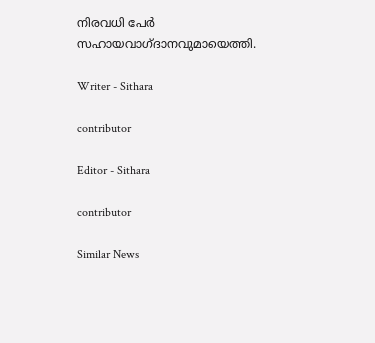നിരവധി പേര്‍ സഹായവാഗ്ദാനവുമായെത്തി.

Writer - Sithara

contributor

Editor - Sithara

contributor

Similar News